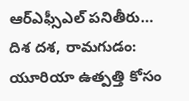ఆర్ఎఫ్సీఎల్ పనితీరు…
దిశ దశ, రామగుడం:
యూరియా ఉత్పత్తి కోసం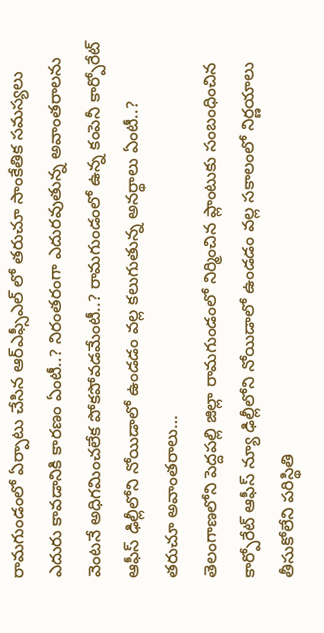రామగుండంలో ఏర్పాటు చేసిన ఆర్ఎఫ్సీఎల్ లో తరుచూ సాంకేతిక సమస్యలు ఎదురు కావడానికి కారణం ఏంటీ..? నిరంతరంగా ఎదురవుతున్న అవాంతరాలను వెంటనే అధిగమించలేక పోకపోవడమేంటీ..? రామగుండంలో ఉన్న కంపెనీ కార్పోరేట్ ఆఫీస్ ఢిల్లీలోని నోయిడాలో ఉండడం వల్ల కలుగుతున్న అనర్థాలు ఏంటీ..?
తరుచూ అవాంతరాలు…
తెలంగాణలోని పెద్దపల్లి జిల్లా రామగుండంలో నిర్మించిన ప్లాంటుకు సంబంధించిన కార్పోరేట్ ఆఫీస్ న్యూ ఢిల్లీలోని నోయిడాలో ఉండడం వల్ల సకాలంలో నిర్ణయాలు తీసుకోలేని పరిస్థితి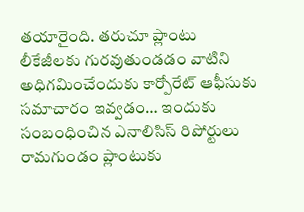తయారైంది. తరుచూ ప్లాంటు లీకేజీలకు గురవుతుండడం వాటిని అధిగమించేందుకు కార్పోరేట్ ఆఫీసుకు సమాచారం ఇవ్వడం… ఇందుకు సంబంధించిన ఎనాలిసిస్ రిపోర్టులు రామగుండం ప్లాంటుకు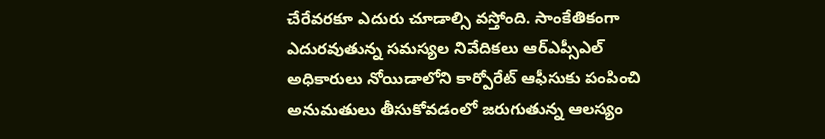చేరేవరకూ ఎదురు చూడాల్సి వస్తోంది. సాంకేతికంగా ఎదురవుతున్న సమస్యల నివేదికలు ఆర్ఎప్సీఎల్ అధికారులు నోయిడాలోని కార్పోరేట్ ఆఫీసుకు పంపించి అనుమతులు తీసుకోవడంలో జరుగుతున్న ఆలస్యం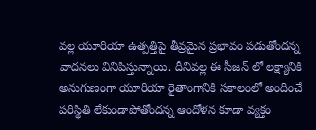వల్ల యూరియా ఉత్పత్తిపై తీవ్రమైన ప్రభావం పడుతోందన్న వాదనలు వినిపిస్తున్నాయి. దీనివల్ల ఈ సీజన్ లో లక్ష్యానికి అనుగుణంగా యూరియా రైతాంగానికి సకాలంలో అందించే పరిస్థితి లేకుండాపోతోందన్న ఆందోళన కూడా వ్యక్తం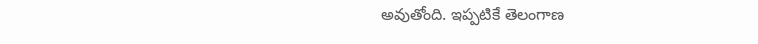అవుతోంది. ఇప్పటికే తెలంగాణ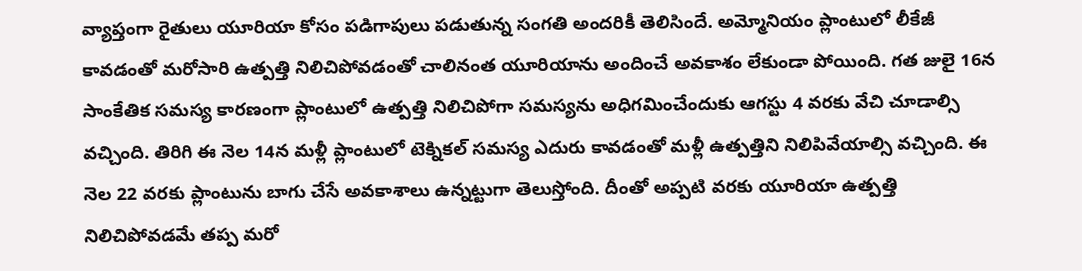వ్యాప్తంగా రైతులు యూరియా కోసం పడిగాపులు పడుతున్న సంగతి అందరికీ తెలిసిందే. అమ్మోనియం ప్లాంటులో లీకేజీ కావడంతో మరోసారి ఉత్పత్తి నిలిచిపోవడంతో చాలినంత యూరియాను అందించే అవకాశం లేకుండా పోయింది. గత జులై 16న సాంకేతిక సమస్య కారణంగా ప్లాంటులో ఉత్పత్తి నిలిచిపోగా సమస్యను అధిగమించేందుకు ఆగస్టు 4 వరకు వేచి చూడాల్సి వచ్చింది. తిరిగి ఈ నెల 14న మళ్లీ ప్లాంటులో టెక్నికల్ సమస్య ఎదురు కావడంతో మళ్లీ ఉత్పత్తిని నిలిపివేయాల్సి వచ్చింది. ఈ నెల 22 వరకు ప్లాంటును బాగు చేసే అవకాశాలు ఉన్నట్టుగా తెలుస్తోంది. దీంతో అప్పటి వరకు యూరియా ఉత్పత్తి నిలిచిపోవడమే తప్ప మరో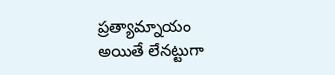ప్రత్యామ్నాయం అయితే లేనట్టుగా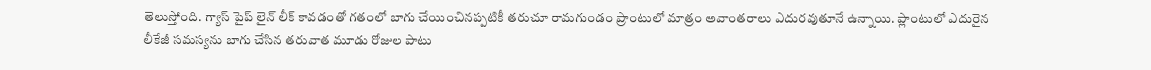తెలుస్తోంది. గ్యాస్ పైప్ లైన్ లీక్ కావడంతో గతంలో బాగు చేయించినప్పటికీ తరుచూ రామగుండం ప్రాంటులో మాత్రం అవాంతరాలు ఎదురవుతూనే ఉన్నాయి. ప్లాంటులో ఎదురైన లీకేజీ సమస్యను బాగు చేసిన తరువాత మూడు రోజుల పాటు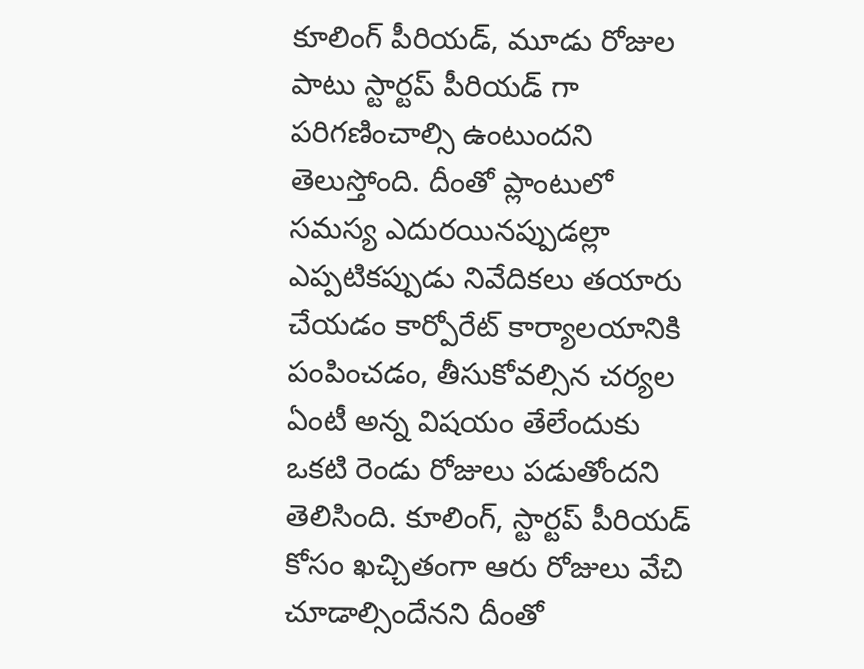కూలింగ్ పీరియడ్, మూడు రోజుల పాటు స్టార్టప్ పీరియడ్ గా పరిగణించాల్సి ఉంటుందని తెలుస్తోంది. దీంతో ప్లాంటులో సమస్య ఎదురయినప్పుడల్లా ఎప్పటికప్పుడు నివేదికలు తయారు చేయడం కార్పోరేట్ కార్యాలయానికి పంపించడం, తీసుకోవల్సిన చర్యల ఏంటీ అన్న విషయం తేలేందుకు ఒకటి రెండు రోజులు పడుతోందని తెలిసింది. కూలింగ్, స్టార్టప్ పీరియడ్ కోసం ఖచ్చితంగా ఆరు రోజులు వేచి చూడాల్సిందేనని దీంతో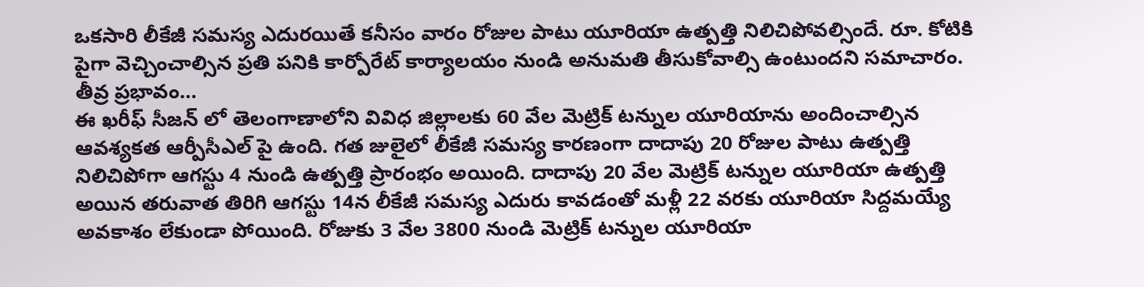ఒకసారి లీకేజీ సమస్య ఎదురయితే కనీసం వారం రోజుల పాటు యూరియా ఉత్పత్తి నిలిచిపోవల్సిందే. రూ. కోటికి పైగా వెచ్చించాల్సిన ప్రతి పనికి కార్పోరేట్ కార్యాలయం నుండి అనుమతి తీసుకోవాల్సి ఉంటుందని సమాచారం.
తీవ్ర ప్రభావం…
ఈ ఖరీఫ్ సీజన్ లో తెలంగాణాలోని వివిధ జిల్లాలకు 60 వేల మెట్రిక్ టన్నుల యూరియాను అందించాల్సిన ఆవశ్యకత ఆర్పీసీఎల్ పై ఉంది. గత జులైలో లీకేజీ సమస్య కారణంగా దాదాపు 20 రోజుల పాటు ఉత్పత్తి నిలిచిపోగా ఆగస్టు 4 నుండి ఉత్పత్తి ప్రారంభం అయింది. దాదాపు 20 వేల మెట్రిక్ టన్నుల యూరియా ఉత్పత్తి అయిన తరువాత తిరిగి ఆగస్టు 14న లీకేజీ సమస్య ఎదురు కావడంతో మళ్లీ 22 వరకు యూరియా సిద్దమయ్యే అవకాశం లేకుండా పోయింది. రోజుకు 3 వేల 3800 నుండి మెట్రిక్ టన్నుల యూరియా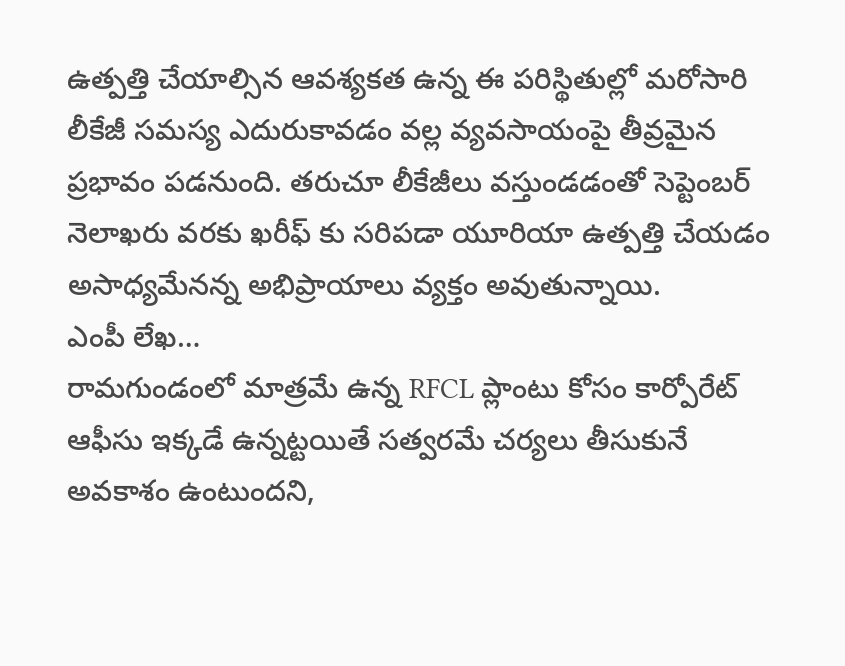ఉత్పత్తి చేయాల్సిన ఆవశ్యకత ఉన్న ఈ పరిస్థితుల్లో మరోసారి లీకేజీ సమస్య ఎదురుకావడం వల్ల వ్యవసాయంపై తీవ్రమైన ప్రభావం పడనుంది. తరుచూ లీకేజీలు వస్తుండడంతో సెప్టెంబర్ నెలాఖరు వరకు ఖరీఫ్ కు సరిపడా యూరియా ఉత్పత్తి చేయడం అసాధ్యమేనన్న అభిప్రాయాలు వ్యక్తం అవుతున్నాయి.
ఎంపీ లేఖ…
రామగుండంలో మాత్రమే ఉన్న RFCL ప్లాంటు కోసం కార్పోరేట్ ఆఫీసు ఇక్కడే ఉన్నట్టయితే సత్వరమే చర్యలు తీసుకునే అవకాశం ఉంటుందని,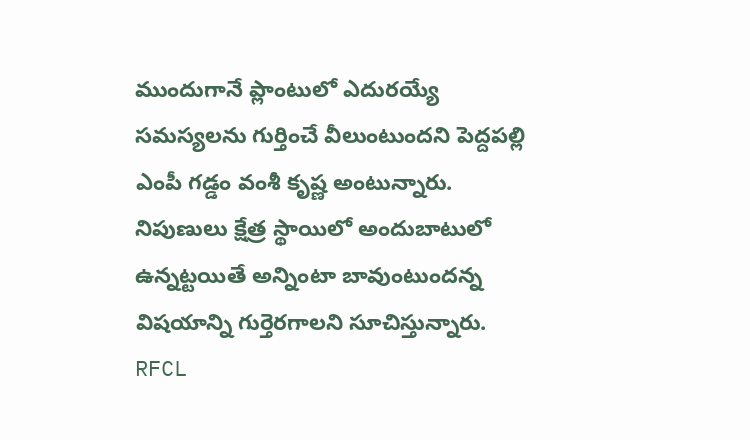ముందుగానే ప్లాంటులో ఎదురయ్యే సమస్యలను గుర్తించే వీలుంటుందని పెద్దపల్లి ఎంపీ గడ్డం వంశీ కృష్ణ అంటున్నారు. నిపుణులు క్షేత్ర స్థాయిలో అందుబాటులో ఉన్నట్టయితే అన్నింటా బావుంటుందన్న విషయాన్ని గుర్తెరగాలని సూచిస్తున్నారు. RFCL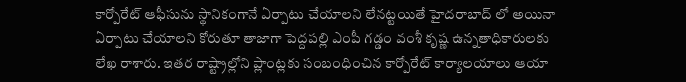కార్పోరేట్ ఆఫీసును స్థానికంగానే ఏర్పాటు చేయాలని లేనట్టయితే హైదరాబాద్ లో అయినా ఏర్పాటు చేయాలని కోరుతూ తాజాగా పెద్దపల్లి ఎంపీ గడ్డం వంశీ కృష్ణ ఉన్నతాధికారులకు లేఖ రాశారు. ఇతర రాష్ట్రాల్లోని ప్లాంట్లకు సంబంధించిన కార్పోరేట్ కార్యాలయాలు ఆయా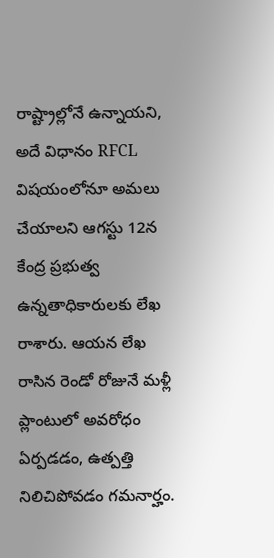రాష్ట్రాల్లోనే ఉన్నాయని, అదే విధానం RFCL విషయంలోనూ అమలు చేయాలని ఆగస్టు 12న కేంద్ర ప్రభుత్వ ఉన్నతాధికారులకు లేఖ రాశారు. ఆయన లేఖ రాసిన రెండో రోజునే మళ్లీ ప్లాంటులో అవరోధం ఏర్పడడం, ఉత్పత్తి నిలిచిపోవడం గమనార్హం.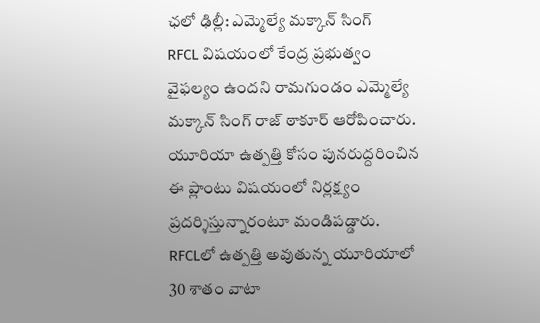ఛలో ఢిల్లీ: ఎమ్మెల్యే మక్కాన్ సింగ్
RFCL విషయంలో కేంద్ర ప్రభుత్వం వైఫల్యం ఉందని రామగుండం ఎమ్మెల్యే మక్కాన్ సింగ్ రాజ్ ఠాకూర్ ఆరోపించారు. యూరియా ఉత్పత్తి కోసం పునరుద్దరించిన ఈ ప్లాంటు విషయంలో నిర్లక్ష్యం ప్రదర్శిస్తున్నారంటూ మండిపడ్డారు. RFCLలో ఉత్పత్తి అవుతున్న యూరియాలో 30 శాతం వాటా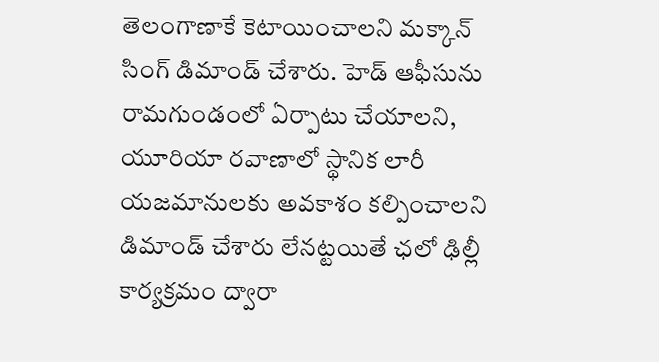తెలంగాణాకే కెటాయించాలని మక్కాన్ సింగ్ డిమాండ్ చేశారు. హెడ్ ఆఫీసును రామగుండంలో ఏర్పాటు చేయాలని, యూరియా రవాణాలో స్థానిక లారీ యజమానులకు అవకాశం కల్పించాలని డిమాండ్ చేశారు లేనట్టయితే ఛలో ఢిల్లీ కార్యక్రమం ద్వారా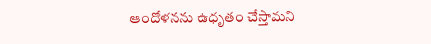ఆందోళనను ఉధృతం చేస్తామని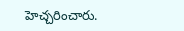హెచ్చరించారు.